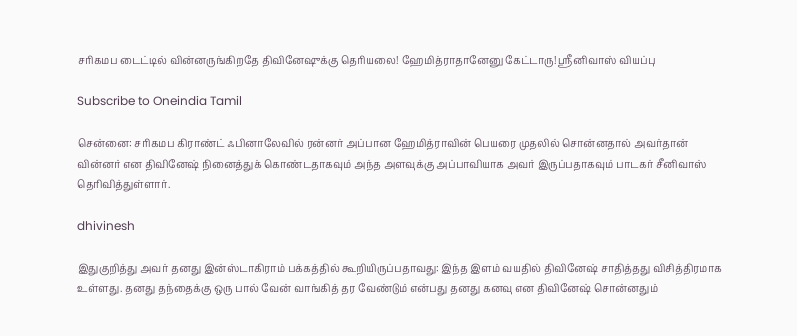சரிகமப டைட்டில் வின்னருங்கிறதே திவினேஷுக்கு தெரியலை! ஹேமித்ராதானேனு கேட்டாரு! ஸ்ரீனிவாஸ் வியப்பு

Subscribe to Oneindia Tamil

சென்னை: சரிகமப கிராண்ட் ஃபினாலேவில் ரன்னர் அப்பான ஹேமித்ராவின் பெயரை முதலில் சொன்னதால் அவர்தான் வின்னர் என திவினேஷ் நினைத்துக் கொண்டதாகவும் அந்த அளவுக்கு அப்பாவியாக அவர் இருப்பதாகவும் பாடகர் சீனிவாஸ் தெரிவித்துள்ளார்.

dhivinesh

இதுகுறித்து அவர் தனது இன்ஸ்டாகிராம் பக்கத்தில் கூறியிருப்பதாவது: இந்த இளம் வயதில் திவினேஷ் சாதித்தது விசித்திரமாக உள்ளது. தனது தந்தைக்கு ஒரு பால் வேன் வாங்கித் தர வேண்டும் என்பது தனது கனவு என திவினேஷ் சொன்னதும்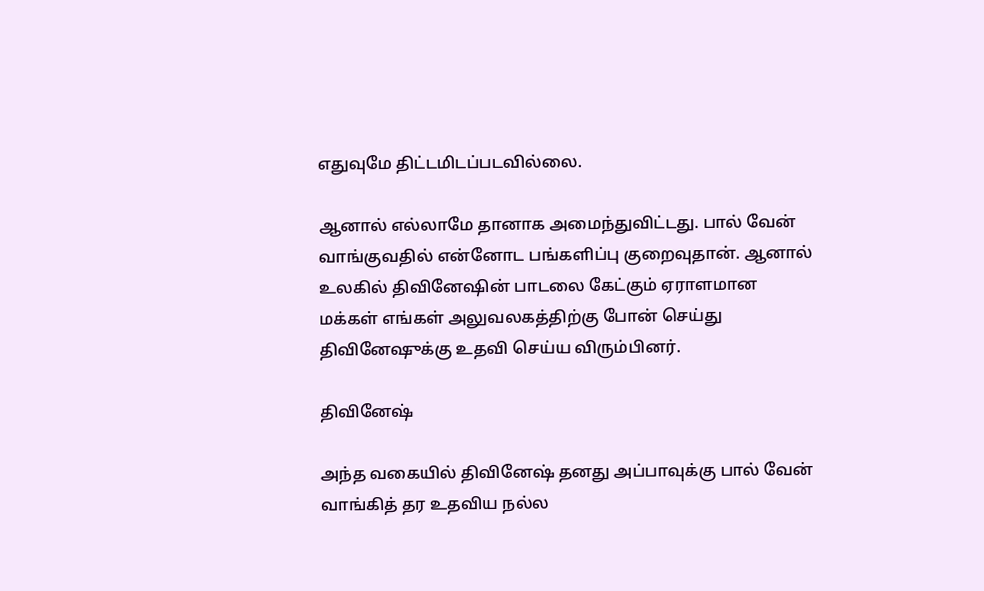எதுவுமே திட்டமிடப்படவில்லை.

ஆனால் எல்லாமே தானாக அமைந்துவிட்டது. பால் வேன் வாங்குவதில் என்னோட பங்களிப்பு குறைவுதான். ஆனால் உலகில் திவினேஷின் பாடலை கேட்கும் ஏராளமான மக்கள் எங்கள் அலுவலகத்திற்கு போன் செய்து திவினேஷுக்கு உதவி செய்ய விரும்பினர்.

திவினேஷ்

அந்த வகையில் திவினேஷ் தனது அப்பாவுக்கு பால் வேன் வாங்கித் தர உதவிய நல்ல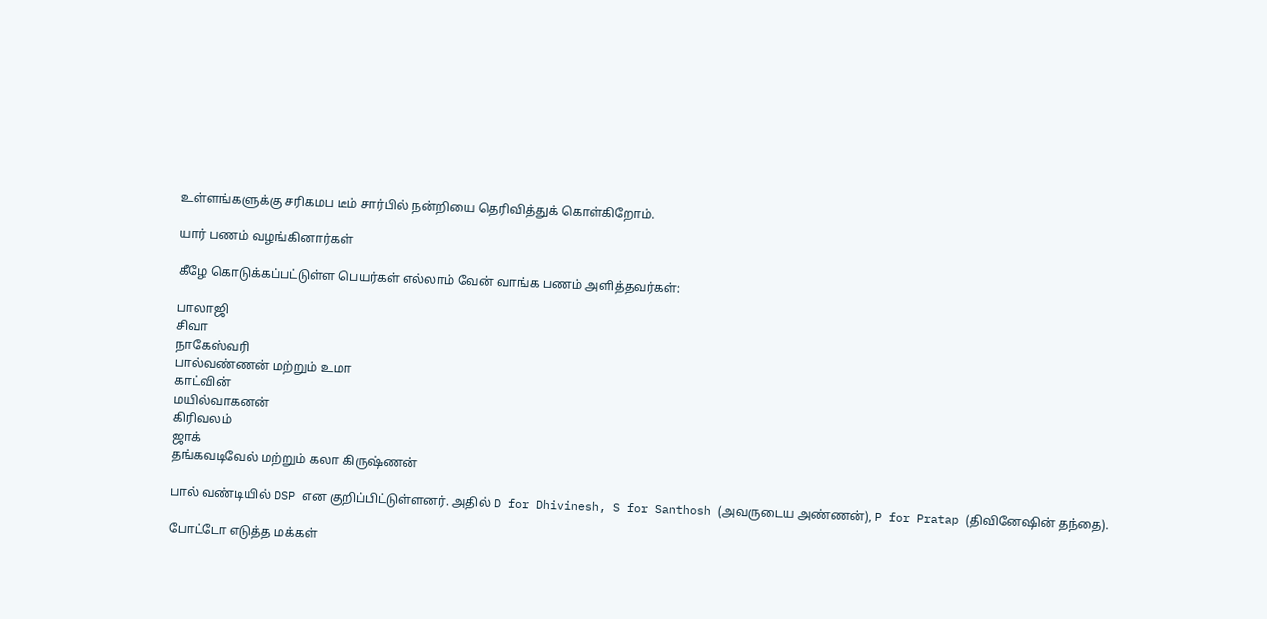உள்ளங்களுக்கு சரிகமப டீம் சார்பில் நன்றியை தெரிவித்துக் கொள்கிறோம்.

யார் பணம் வழங்கினார்கள்

கீழே கொடுக்கப்பட்டுள்ள பெயர்கள் எல்லாம் வேன் வாங்க பணம் அளித்தவர்கள்:

பாலாஜி
சிவா
நாகேஸ்வரி
பால்வண்ணன் மற்றும் உமா
காட்வின்
மயில்வாகனன்
கிரிவலம்
ஜாக்
தங்கவடிவேல் மற்றும் கலா கிருஷ்ணன்

பால் வண்டியில் DSP என குறிப்பிட்டுள்ளனர். அதில் D for Dhivinesh, S for Santhosh (அவருடைய அண்ணன்), P for Pratap (திவினேஷின் தந்தை).

போட்டோ எடுத்த மக்கள்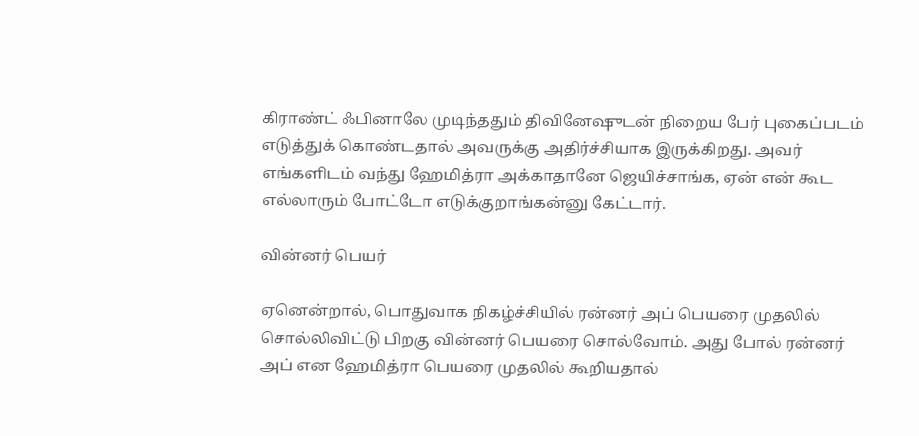கிராண்ட் ஃபினாலே முடிந்ததும் திவினேஷுடன் நிறைய பேர் புகைப்படம் எடுத்துக் கொண்டதால் அவருக்கு அதிர்ச்சியாக இருக்கிறது. அவர் எங்களிடம் வந்து ஹேமித்ரா அக்காதானே ஜெயிச்சாங்க, ஏன் என் கூட எல்லாரும் போட்டோ எடுக்குறாங்கன்னு கேட்டார்.

வின்னர் பெயர்

ஏனென்றால், பொதுவாக நிகழ்ச்சியில் ரன்னர் அப் பெயரை முதலில் சொல்லிவிட்டு பிறகு வின்னர் பெயரை சொல்வோம். அது போல் ரன்னர் அப் என ஹேமித்ரா பெயரை முதலில் கூறியதால்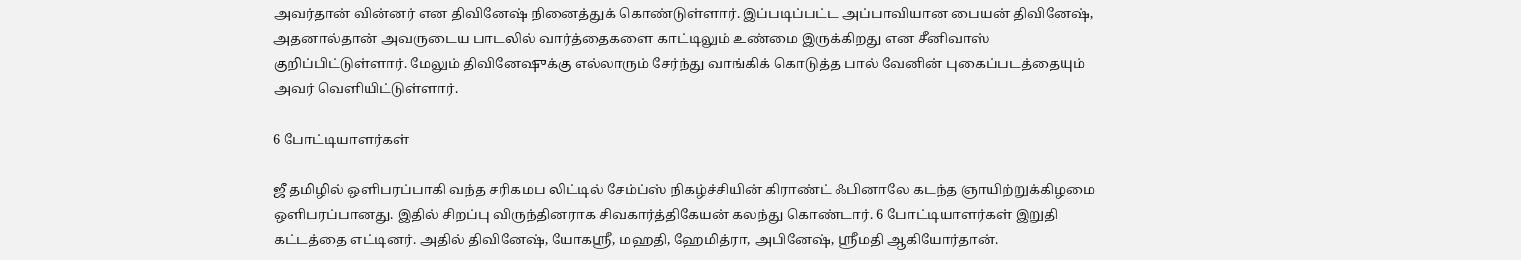அவர்தான் வின்னர் என திவினேஷ் நினைத்துக் கொண்டுள்ளார். இப்படிப்பட்ட அப்பாவியான பையன் திவினேஷ், அதனால்தான் அவருடைய பாடலில் வார்த்தைகளை காட்டிலும் உண்மை இருக்கிறது என சீனிவாஸ் குறிப்பிட்டுள்ளார். மேலும் திவினேஷுக்கு எல்லாரும் சேர்ந்து வாங்கிக் கொடுத்த பால் வேனின் புகைப்படத்தையும் அவர் வெளியிட்டுள்ளார்.

6 போட்டியாளர்கள்

ஜீ தமிழில் ஒளிபரப்பாகி வந்த சரிகமப லிட்டில் சேம்ப்ஸ் நிகழ்ச்சியின் கிராண்ட் ஃபினாலே கடந்த ஞாயிற்றுக்கிழமை ஒளிபரப்பானது. இதில் சிறப்பு விருந்தினராக சிவகார்த்திகேயன் கலந்து கொண்டார். 6 போட்டியாளர்கள் இறுதி கட்டத்தை எட்டினர். அதில் திவினேஷ், யோகஸ்ரீ, மஹதி, ஹேமித்ரா, அபினேஷ், ஸ்ரீமதி ஆகியோர்தான்.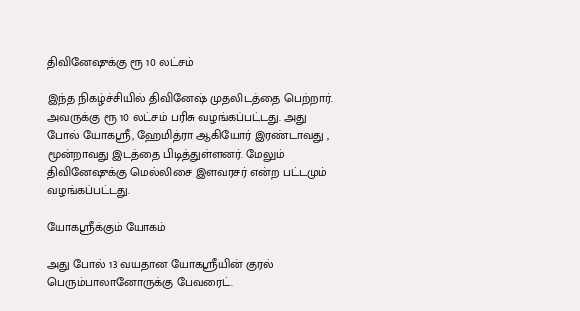திவினேஷுக்கு ரூ 10 லட்சம்

இந்த நிகழ்ச்சியில் திவினேஷ் முதலிடத்தை பெற்றார். அவருக்கு ரூ 10 லட்சம் பரிசு வழங்கப்பட்டது. அது போல் யோகஸ்ரீ, ஹேமித்ரா ஆகியோர் இரண்டாவது , மூன்றாவது இடத்தை பிடித்துள்ளனர். மேலும் திவினேஷுக்கு மெல்லிசை இளவரசர் என்ற பட்டமும் வழங்கப்பட்டது.

யோகஸ்ரீக்கும் யோகம்

அது போல் 13 வயதான யோகஸ்ரீயின் குரல் பெரும்பாலானோருக்கு பேவரைட்.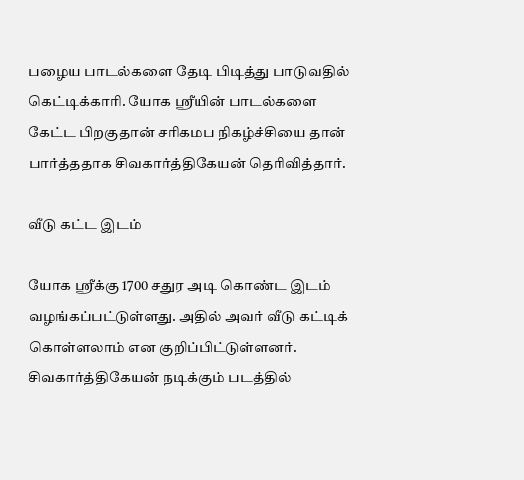பழைய பாடல்களை தேடி பிடித்து பாடுவதில் கெட்டிக்காரி. யோக ஸ்ரீயின் பாடல்களை கேட்ட பிறகுதான் சரிகமப நிகழ்ச்சியை தான் பார்த்ததாக சிவகார்த்திகேயன் தெரிவித்தார்.

வீடு கட்ட இடம்

யோக ஸ்ரீக்கு 1700 சதுர அடி கொண்ட இடம் வழங்கப்பட்டுள்ளது. அதில் அவர் வீடு கட்டிக் கொள்ளலாம் என குறிப்பிட்டுள்ளனர். சிவகார்த்திகேயன் நடிக்கும் படத்தில்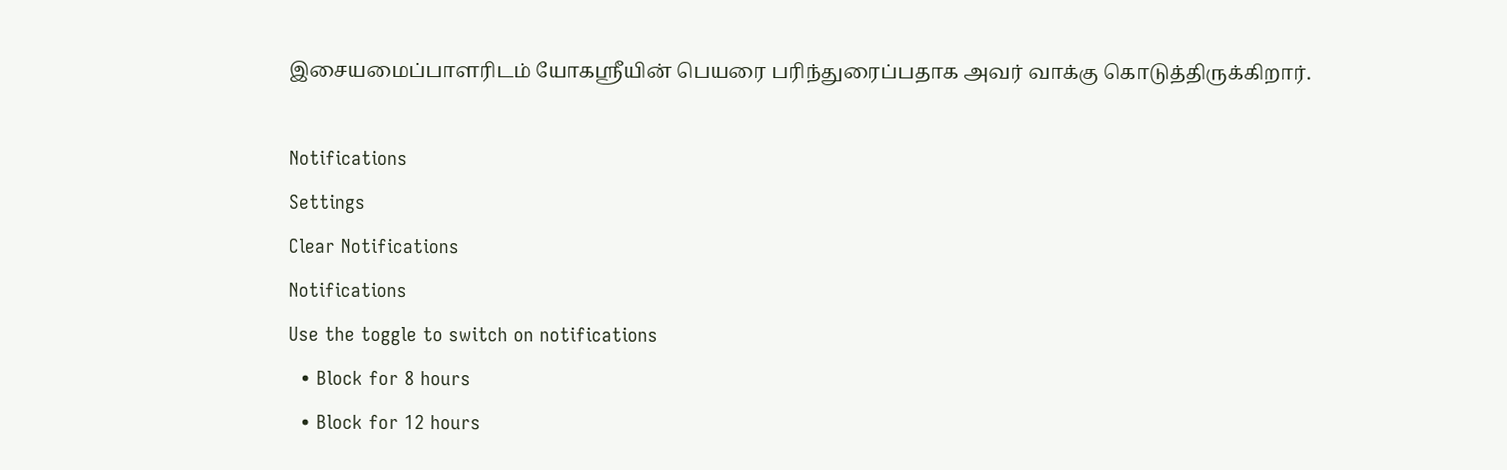இசையமைப்பாளரிடம் யோகஸ்ரீயின் பெயரை பரிந்துரைப்பதாக அவர் வாக்கு கொடுத்திருக்கிறார்.

Notifications
Settings
Clear Notifications
Notifications
Use the toggle to switch on notifications
  • Block for 8 hours
  • Block for 12 hours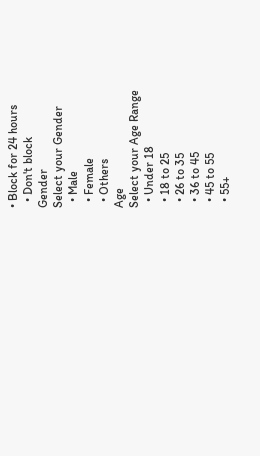• Block for 24 hours
  • Don't block
Gender
Select your Gender
  • Male
  • Female
  • Others
Age
Select your Age Range
  • Under 18
  • 18 to 25
  • 26 to 35
  • 36 to 45
  • 45 to 55
  • 55+